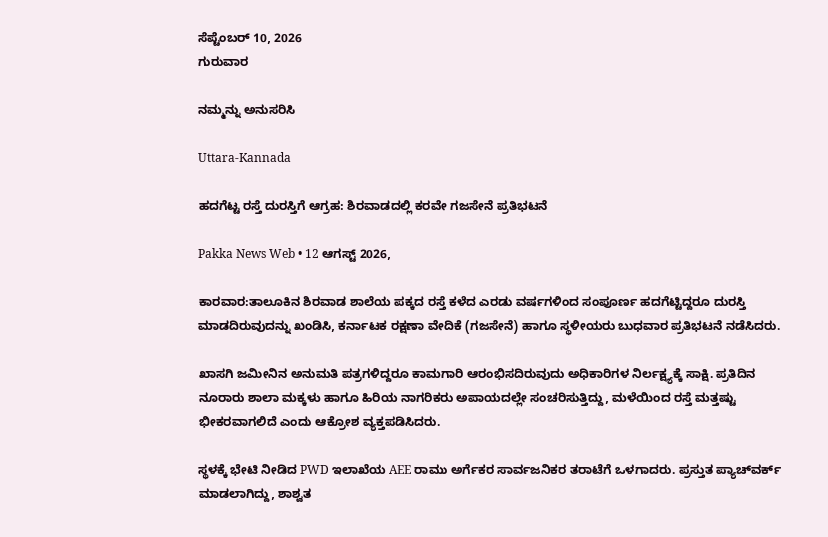ಸೆಪ್ಟೆಂಬರ್ 10, 2026
ಗುರುವಾರ

ನಮ್ಮನ್ನು ಅನುಸರಿಸಿ

Uttara-Kannada

ಹದಗೆಟ್ಟ ರಸ್ತೆ ದುರಸ್ತಿಗೆ ಆಗ್ರಹ: ಶಿರವಾಡದಲ್ಲಿ ಕರವೇ ಗಜಸೇನೆ ಪ್ರತಿಭಟನೆ

Pakka News Web • 12 ಆಗಸ್ಟ್ 2026,

ಕಾರವಾರ:ತಾಲೂಕಿನ ಶಿರವಾಡ ಶಾಲೆಯ ಪಕ್ಕದ ರಸ್ತೆ ಕಳೆದ ಎರಡು ವರ್ಷಗಳಿಂದ ಸಂಪೂರ್ಣ ಹದಗೆಟ್ಟಿದ್ದರೂ ದುರಸ್ತಿ ಮಾಡದಿರುವುದನ್ನು ಖಂಡಿಸಿ, ಕರ್ನಾಟಕ ರಕ್ಷಣಾ ವೇದಿಕೆ (ಗಜಸೇನೆ) ಹಾಗೂ ಸ್ಥಳೀಯರು ಬುಧವಾರ ಪ್ರತಿಭಟನೆ ನಡೆಸಿದರು.

ಖಾಸಗಿ ಜಮೀನಿನ ಅನುಮತಿ ಪತ್ರಗಳಿದ್ದರೂ ಕಾಮಗಾರಿ ಆರಂಭಿಸದಿರುವುದು ಅಧಿಕಾರಿಗಳ ನಿರ್ಲಕ್ಷ್ಯಕ್ಕೆ ಸಾಕ್ಷಿ. ಪ್ರತಿದಿನ ನೂರಾರು ಶಾಲಾ ಮಕ್ಕಳು ಹಾಗೂ ಹಿರಿಯ ನಾಗರಿಕರು ಅಪಾಯದಲ್ಲೇ ಸಂಚರಿಸುತ್ತಿದ್ದು, ಮಳೆಯಿಂದ ರಸ್ತೆ ಮತ್ತಷ್ಟು ಭೀಕರವಾಗಲಿದೆ ಎಂದು ಆಕ್ರೋಶ ವ್ಯಕ್ತಪಡಿಸಿದರು.

ಸ್ಥಳಕ್ಕೆ ಭೇಟಿ ನೀಡಿದ PWD ಇಲಾಖೆಯ AEE ರಾಮು ಅರ್ಗೆಕರ ಸಾರ್ವಜನಿಕರ ತರಾಟೆಗೆ ಒಳಗಾದರು. ಪ್ರಸ್ತುತ ಪ್ಯಾಚ್‌ವರ್ಕ್ ಮಾಡಲಾಗಿದ್ದು, ಶಾಶ್ವತ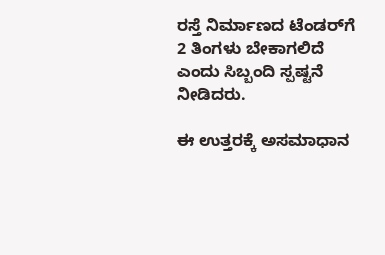ರಸ್ತೆ ನಿರ್ಮಾಣದ ಟೆಂಡರ್‌ಗೆ 2 ತಿಂಗಳು ಬೇಕಾಗಲಿದೆ ಎಂದು ಸಿಬ್ಬಂದಿ ಸ್ಪಷ್ಟನೆ ನೀಡಿದರು.

ಈ ಉತ್ತರಕ್ಕೆ ಅಸಮಾಧಾನ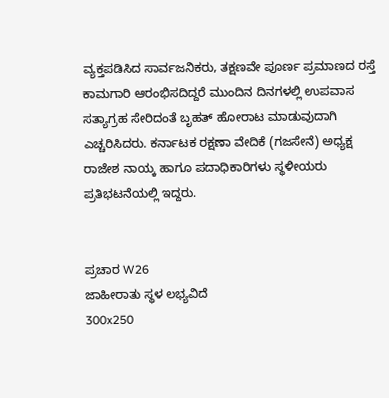ವ್ಯಕ್ತಪಡಿಸಿದ ಸಾರ್ವಜನಿಕರು, ತಕ್ಷಣವೇ ಪೂರ್ಣ ಪ್ರಮಾಣದ ರಸ್ತೆ ಕಾಮಗಾರಿ ಆರಂಭಿಸದಿದ್ದರೆ ಮುಂದಿನ ದಿನಗಳಲ್ಲಿ ಉಪವಾಸ ಸತ್ಯಾಗ್ರಹ ಸೇರಿದಂತೆ ಬೃಹತ್ ಹೋರಾಟ ಮಾಡುವುದಾಗಿ ಎಚ್ಚರಿಸಿದರು. ಕರ್ನಾಟಕ ರಕ್ಷಣಾ ವೇದಿಕೆ (ಗಜಸೇನೆ) ಅಧ್ಯಕ್ಷ ರಾಜೇಶ ನಾಯ್ಕ ಹಾಗೂ ಪದಾಧಿಕಾರಿಗಳು ಸ್ಥಳೀಯರು ಪ್ರತಿಭಟನೆಯಲ್ಲಿ ಇದ್ದರು.


ಪ್ರಚಾರ W26
ಜಾಹೀರಾತು ಸ್ಥಳ ಲಭ್ಯವಿದೆ
300x250